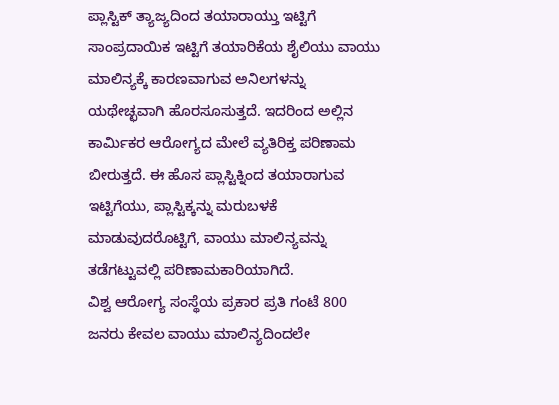ಪ್ಲಾಸ್ಟಿಕ್ ತ್ಯಾಜ್ಯದಿಂದ ತಯಾರಾಯ್ತು ಇಟ್ಟಿಗೆ
ಸಾಂಪ್ರದಾಯಿಕ ಇಟ್ಟಿಗೆ ತಯಾರಿಕೆಯ ಶೈಲಿಯು ವಾಯು ಮಾಲಿನ್ಯಕ್ಕೆ ಕಾರಣವಾಗುವ ಅನಿಲಗಳನ್ನು ಯಥೇಚ್ಛವಾಗಿ ಹೊರಸೂಸುತ್ತದೆ. ಇದರಿಂದ ಅಲ್ಲಿನ ಕಾರ್ಮಿಕರ ಆರೋಗ್ಯದ ಮೇಲೆ ವ್ಯತಿರಿಕ್ತ ಪರಿಣಾಮ ಬೀರುತ್ತದೆ. ಈ ಹೊಸ ಪ್ಲಾಸ್ಟಿಕ್ನಿಂದ ತಯಾರಾಗುವ ಇಟ್ಟಿಗೆಯು, ಪ್ಲಾಸ್ಟಿಕ್ಕನ್ನು ಮರುಬಳಕೆ ಮಾಡುವುದರೊಟ್ಟಿಗೆ, ವಾಯು ಮಾಲಿನ್ಯವನ್ನು ತಡೆಗಟ್ಟುವಲ್ಲಿ ಪರಿಣಾಮಕಾರಿಯಾಗಿದೆ.
ವಿಶ್ವ ಆರೋಗ್ಯ ಸಂಸ್ಥೆಯ ಪ್ರಕಾರ ಪ್ರತಿ ಗಂಟೆ 800 ಜನರು ಕೇವಲ ವಾಯು ಮಾಲಿನ್ಯದಿಂದಲೇ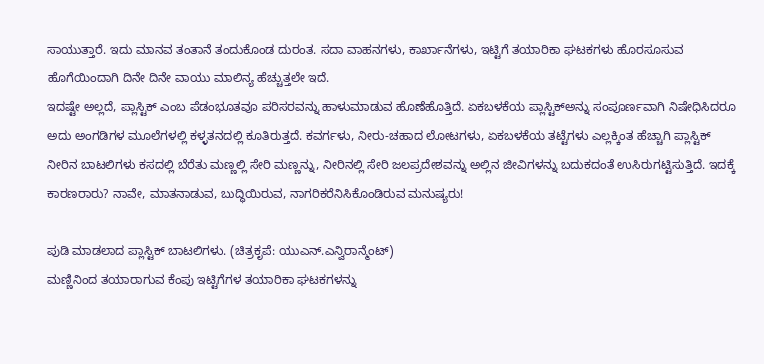ಸಾಯುತ್ತಾರೆ. ಇದು ಮಾನವ ತಂತಾನೆ ತಂದುಕೊಂಡ ದುರಂತ. ಸದಾ ವಾಹನಗಳು, ಕಾರ್ಖಾನೆಗಳು, ಇಟ್ಟಿಗೆ ತಯಾರಿಕಾ ಘಟಕಗಳು ಹೊರಸೂಸುವ ಹೊಗೆಯಿಂದಾಗಿ ದಿನೇ ದಿನೇ ವಾಯು ಮಾಲಿನ್ಯ ಹೆಚ್ಚುತ್ತಲೇ ಇದೆ.
ಇದಷ್ಟೇ ಅಲ್ಲದೆ, ಪ್ಲಾಸ್ಟಿಕ್ ಎಂಬ ಪೆಡಂಭೂತವೂ ಪರಿಸರವನ್ನು ಹಾಳುಮಾಡುವ ಹೊಣೆಹೊತ್ತಿದೆ. ಏಕಬಳಕೆಯ ಪ್ಲಾಸ್ಟಿಕ್ಅನ್ನು ಸಂಪೂರ್ಣವಾಗಿ ನಿಷೇಧಿಸಿದರೂ ಅದು ಅಂಗಡಿಗಳ ಮೂಲೆಗಳಲ್ಲಿ ಕಳ್ಳತನದಲ್ಲಿ ಕೂತಿರುತ್ತದೆ. ಕವರ್ಗಳು, ನೀರು-ಚಹಾದ ಲೋಟಗಳು, ಏಕಬಳಕೆಯ ತಟ್ಟೆಗಳು ಎಲ್ಲಕ್ಕಿಂತ ಹೆಚ್ಚಾಗಿ ಪ್ಲಾಸ್ಟಿಕ್ ನೀರಿನ ಬಾಟಲಿಗಳು ಕಸದಲ್ಲಿ ಬೆರೆತು ಮಣ್ಣಲ್ಲಿ ಸೇರಿ ಮಣ್ಣನ್ನು, ನೀರಿನಲ್ಲಿ ಸೇರಿ ಜಲಪ್ರದೇಶವನ್ನು ಅಲ್ಲಿನ ಜೀವಿಗಳನ್ನು ಬದುಕದಂತೆ ಉಸಿರುಗಟ್ಟಿಸುತ್ತಿದೆ. ಇದಕ್ಕೆ ಕಾರಣರಾರು? ನಾವೇ, ಮಾತನಾಡುವ, ಬುದ್ಧಿಯಿರುವ, ನಾಗರಿಕರೆನಿಸಿಕೊಂಡಿರುವ ಮನುಷ್ಯರು!

ಪುಡಿ ಮಾಡಲಾದ ಪ್ಲಾಸ್ಟಿಕ್ ಬಾಟಲಿಗಳು. (ಚಿತ್ರಕೃಪೆ: ಯುಎನ್.ಎನ್ವಿರಾನ್ಮೆಂಟ್)
ಮಣ್ಣಿನಿಂದ ತಯಾರಾಗುವ ಕೆಂಪು ಇಟ್ಟಿಗೆಗಳ ತಯಾರಿಕಾ ಘಟಕಗಳನ್ನು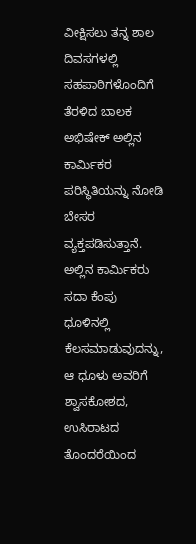ವೀಕ್ಷಿಸಲು ತನ್ನ ಶಾಲ ದಿವಸಗಳಲ್ಲಿ ಸಹಪಾಠಿಗಳೊಂದಿಗೆ ತೆರಳಿದ ಬಾಲಕ ಅಭಿಷೇಕ್ ಅಲ್ಲಿನ ಕಾರ್ಮಿಕರ ಪರಿಸ್ಥಿತಿಯನ್ನು ನೋಡಿ ಬೇಸರ ವ್ಯಕ್ತಪಡಿಸುತ್ತಾನೆ. ಅಲ್ಲಿನ ಕಾರ್ಮಿಕರು ಸದಾ ಕೆಂಪು ಧೂಳಿನಲ್ಲಿ ಕೆಲಸಮಾಡುವುದನ್ನು, ಆ ಧೂಳು ಅವರಿಗೆ ಶ್ವಾಸಕೋಶದ, ಉಸಿರಾಟದ ತೊಂದರೆಯಿಂದ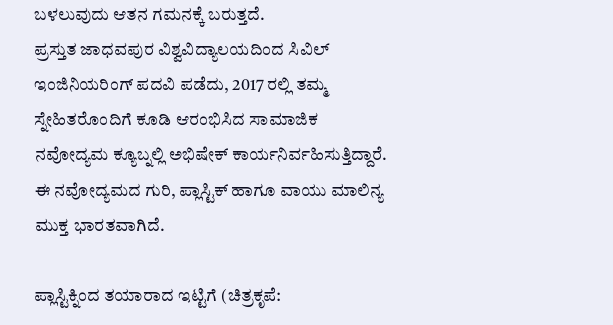ಬಳಲುವುದು ಆತನ ಗಮನಕ್ಕೆ ಬರುತ್ತದೆ.
ಪ್ರಸ್ತುತ ಜಾಧವಪುರ ವಿಶ್ವವಿದ್ಯಾಲಯದಿಂದ ಸಿವಿಲ್ ಇಂಜಿನಿಯರಿಂಗ್ ಪದವಿ ಪಡೆದು, 2017 ರಲ್ಲಿ ತಮ್ಮ ಸ್ನೇಹಿತರೊಂದಿಗೆ ಕೂಡಿ ಆರಂಭಿಸಿದ ಸಾಮಾಜಿಕ ನವೋದ್ಯಮ ಕ್ಯೂಬ್ನಲ್ಲಿ ಅಭಿಷೇಕ್ ಕಾರ್ಯನಿರ್ವಹಿಸುತ್ತಿದ್ದಾರೆ. ಈ ನವೋದ್ಯಮದ ಗುರಿ, ಪ್ಲಾಸ್ಟಿಕ್ ಹಾಗೂ ವಾಯು ಮಾಲಿನ್ಯ ಮುಕ್ತ ಭಾರತವಾಗಿದೆ.

ಪ್ಲಾಸ್ಟಿಕ್ನಿಂದ ತಯಾರಾದ ಇಟ್ಟಿಗೆ (ಚಿತ್ರಕೃಪೆ: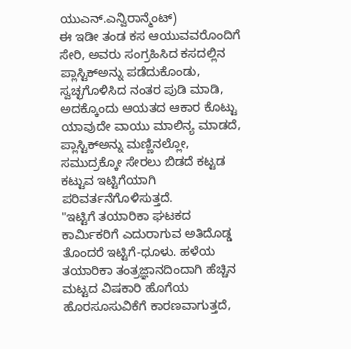ಯುಎನ್.ಎನ್ವಿರಾನ್ಮೆಂಟ್)
ಈ ಇಡೀ ತಂಡ ಕಸ ಆಯುವವರೊಂದಿಗೆ ಸೇರಿ, ಅವರು ಸಂಗ್ರಹಿಸಿದ ಕಸದಲ್ಲಿನ ಪ್ಲಾಸ್ಟಿಕ್ಅನ್ನು ಪಡೆದುಕೊಂಡು, ಸ್ವಚ್ಛಗೊಳಿಸಿದ ನಂತರ ಪುಡಿ ಮಾಡಿ, ಅದಕ್ಕೊಂದು ಆಯತದ ಆಕಾರ ಕೊಟ್ಟು ಯಾವುದೇ ವಾಯು ಮಾಲಿನ್ಯ ಮಾಡದೆ, ಪ್ಲಾಸ್ಟಿಕ್ಅನ್ನು ಮಣ್ಣಿನಲ್ಲೋ, ಸಮುದ್ರಕ್ಕೋ ಸೇರಲು ಬಿಡದೆ ಕಟ್ಟಡ ಕಟ್ಟುವ ಇಟ್ಟಿಗೆಯಾಗಿ ಪರಿವರ್ತನೆಗೊಳಿಸುತ್ತದೆ.
"ಇಟ್ಟಿಗೆ ತಯಾರಿಕಾ ಘಟಕದ ಕಾರ್ಮಿಕರಿಗೆ ಎದುರಾಗುವ ಅತಿದೊಡ್ಡ ತೊಂದರೆ ಇಟ್ಟಿಗೆ-ಧೂಳು. ಹಳೆಯ ತಯಾರಿಕಾ ತಂತ್ರಜ್ಞಾನದಿಂದಾಗಿ ಹೆಚ್ಚಿನ ಮಟ್ಟದ ವಿಷಕಾರಿ ಹೊಗೆಯ ಹೊರಸೂಸುವಿಕೆಗೆ ಕಾರಣವಾಗುತ್ತದೆ,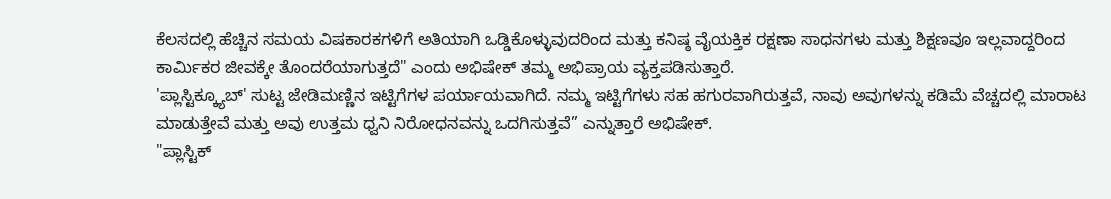ಕೆಲಸದಲ್ಲಿ ಹೆಚ್ಚಿನ ಸಮಯ ವಿಷಕಾರಕಗಳಿಗೆ ಅತಿಯಾಗಿ ಒಡ್ಡಿಕೊಳ್ಳುವುದರಿಂದ ಮತ್ತು ಕನಿಷ್ಠ ವೈಯಕ್ತಿಕ ರಕ್ಷಣಾ ಸಾಧನಗಳು ಮತ್ತು ಶಿಕ್ಷಣವೂ ಇಲ್ಲವಾದ್ದರಿಂದ ಕಾರ್ಮಿಕರ ಜೀವಕ್ಕೇ ತೊಂದರೆಯಾಗುತ್ತದೆ" ಎಂದು ಅಭಿಷೇಕ್ ತಮ್ಮ ಅಭಿಪ್ರಾಯ ವ್ಯಕ್ತಪಡಿಸುತ್ತಾರೆ.
'ಪ್ಲಾಸ್ಟಿಕ್ಕ್ಯೂಬ್' ಸುಟ್ಟ ಜೇಡಿಮಣ್ಣಿನ ಇಟ್ಟಿಗೆಗಳ ಪರ್ಯಾಯವಾಗಿದೆ. ನಮ್ಮ ಇಟ್ಟಿಗೆಗಳು ಸಹ ಹಗುರವಾಗಿರುತ್ತವೆ, ನಾವು ಅವುಗಳನ್ನು ಕಡಿಮೆ ವೆಚ್ಚದಲ್ಲಿ ಮಾರಾಟ ಮಾಡುತ್ತೇವೆ ಮತ್ತು ಅವು ಉತ್ತಮ ಧ್ವನಿ ನಿರೋಧನವನ್ನು ಒದಗಿಸುತ್ತವೆ” ಎನ್ನುತ್ತಾರೆ ಅಭಿಷೇಕ್.
"ಪ್ಲಾಸ್ಟಿಕ್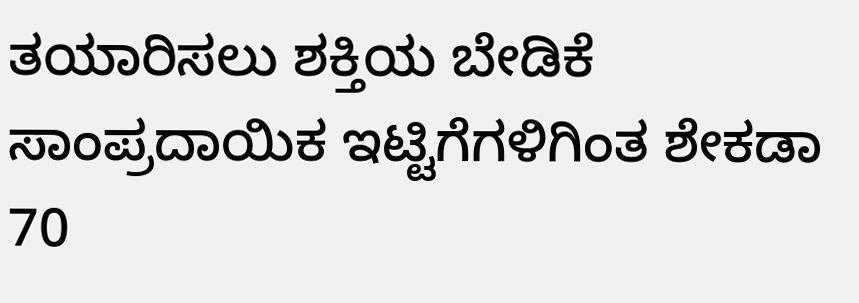ತಯಾರಿಸಲು ಶಕ್ತಿಯ ಬೇಡಿಕೆ ಸಾಂಪ್ರದಾಯಿಕ ಇಟ್ಟಿಗೆಗಳಿಗಿಂತ ಶೇಕಡಾ 70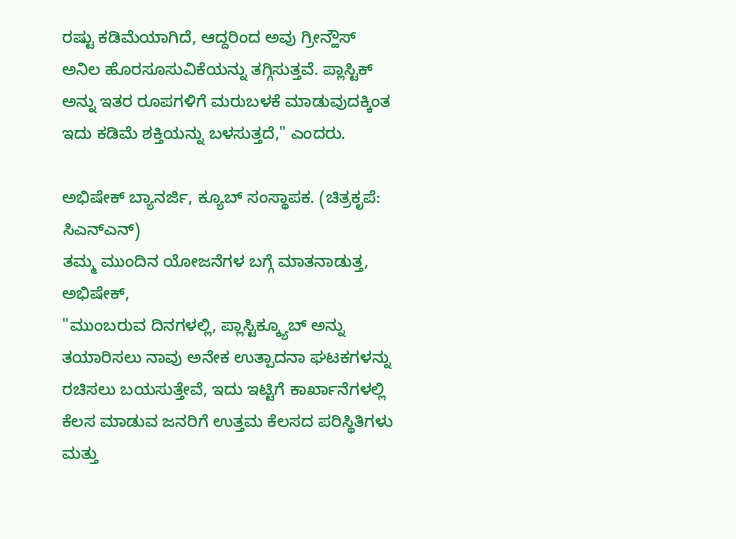ರಷ್ಟು ಕಡಿಮೆಯಾಗಿದೆ, ಆದ್ದರಿಂದ ಅವು ಗ್ರೀನ್ಹೌಸ್ ಅನಿಲ ಹೊರಸೂಸುವಿಕೆಯನ್ನು ತಗ್ಗಿಸುತ್ತವೆ. ಪ್ಲಾಸ್ಟಿಕ್ ಅನ್ನು ಇತರ ರೂಪಗಳಿಗೆ ಮರುಬಳಕೆ ಮಾಡುವುದಕ್ಕಿಂತ ಇದು ಕಡಿಮೆ ಶಕ್ತಿಯನ್ನು ಬಳಸುತ್ತದೆ," ಎಂದರು.

ಅಭಿಷೇಕ್ ಬ್ಯಾನರ್ಜಿ, ಕ್ಯೂಬ್ ಸಂಸ್ಥಾಪಕ. (ಚಿತ್ರಕೃಪೆ: ಸಿಎನ್ಎನ್)
ತಮ್ಮ ಮುಂದಿನ ಯೋಜನೆಗಳ ಬಗ್ಗೆ ಮಾತನಾಡುತ್ತ, ಅಭಿಷೇಕ್,
"ಮುಂಬರುವ ದಿನಗಳಲ್ಲಿ, ಪ್ಲಾಸ್ಟಿಕ್ಕ್ಯೂಬ್ ಅನ್ನು ತಯಾರಿಸಲು ನಾವು ಅನೇಕ ಉತ್ಪಾದನಾ ಘಟಕಗಳನ್ನು ರಚಿಸಲು ಬಯಸುತ್ತೇವೆ, ಇದು ಇಟ್ಟಿಗೆ ಕಾರ್ಖಾನೆಗಳಲ್ಲಿ ಕೆಲಸ ಮಾಡುವ ಜನರಿಗೆ ಉತ್ತಮ ಕೆಲಸದ ಪರಿಸ್ಥಿತಿಗಳು ಮತ್ತು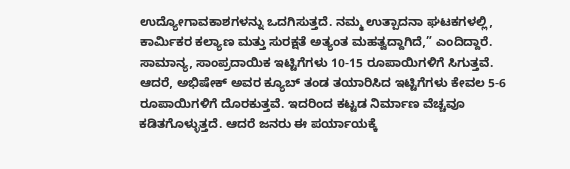ಉದ್ಯೋಗಾವಕಾಶಗಳನ್ನು ಒದಗಿಸುತ್ತದೆ. ನಮ್ಮ ಉತ್ಪಾದನಾ ಘಟಕಗಳಲ್ಲಿ, ಕಾರ್ಮಿಕರ ಕಲ್ಯಾಣ ಮತ್ತು ಸುರಕ್ಷತೆ ಅತ್ಯಂತ ಮಹತ್ವದ್ದಾಗಿದೆ,” ಎಂದಿದ್ದಾರೆ.
ಸಾಮಾನ್ಯ, ಸಾಂಪ್ರದಾಯಿಕ ಇಟ್ಟಿಗೆಗಳು 10-15 ರೂಪಾಯಿಗಳಿಗೆ ಸಿಗುತ್ತವೆ. ಆದರೆ, ಅಭಿಷೇಕ್ ಅವರ ಕ್ಯೂಬ್ ತಂಡ ತಯಾರಿಸಿದ ಇಟ್ಟಿಗೆಗಳು ಕೇವಲ 5-6 ರೂಪಾಯಿಗಳಿಗೆ ದೊರಕುತ್ತವೆ. ಇದರಿಂದ ಕಟ್ಟಡ ನಿರ್ಮಾಣ ವೆಚ್ಚವೂ ಕಡಿತಗೊಳ್ಳುತ್ತದೆ. ಆದರೆ ಜನರು ಈ ಪರ್ಯಾಯಕ್ಕೆ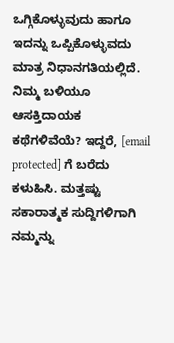ಒಗ್ಗಿಕೊಳ್ಳುವುದು ಹಾಗೂ ಇದನ್ನು ಒಪ್ಪಿಕೊಳ್ಳುವದು ಮಾತ್ರ ನಿಧಾನಗತಿಯಲ್ಲಿದೆ.
ನಿಮ್ಮ ಬಳಿಯೂ ಆಸಕ್ತಿದಾಯಕ ಕಥೆಗಳಿವೆಯೆ? ಇದ್ದರೆ, [email protected] ಗೆ ಬರೆದು ಕಳುಹಿಸಿ. ಮತ್ತಷ್ಟು ಸಕಾರಾತ್ಮಕ ಸುದ್ದಿಗಳಿಗಾಗಿ ನಮ್ಮನ್ನು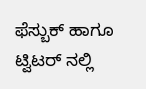ಫೆಸ್ಬುಕ್ ಹಾಗೂ ಟ್ವಿಟರ್ ನಲ್ಲಿ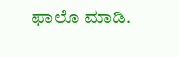ಫಾಲೊ ಮಾಡಿ.